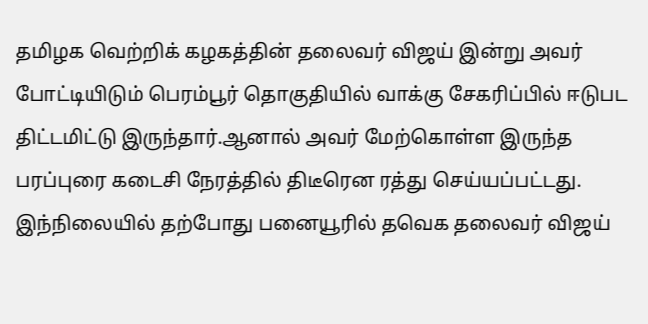தமிழக வெற்றிக் கழகத்தின் தலைவர் விஜய் இன்று அவர் போட்டியிடும் பெரம்பூர் தொகுதியில் வாக்கு சேகரிப்பில் ஈடுபட திட்டமிட்டு இருந்தார்.ஆனால் அவர் மேற்கொள்ள இருந்த பரப்புரை கடைசி நேரத்தில் திடீரென ரத்து செய்யப்பட்டது. இந்நிலையில் தற்போது பனையூரில் தவெக தலைவர் விஜய்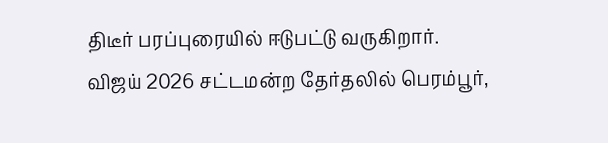திடீர் பரப்புரையில் ஈடுபட்டு வருகிறார்.
விஜய் 2026 சட்டமன்ற தேர்தலில் பெரம்பூர்,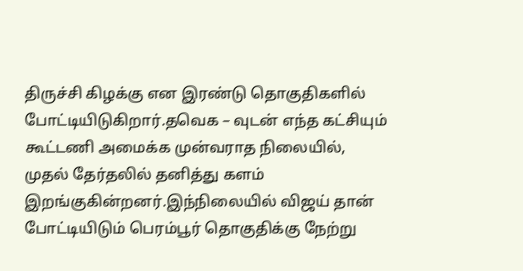திருச்சி கிழக்கு என இரண்டு தொகுதிகளில் போட்டியிடுகிறார்.தவெக – வுடன் எந்த கட்சியும் கூட்டணி அமைக்க முன்வராத நிலையில், முதல் தேர்தலில் தனித்து களம் இறங்குகின்றனர்.இந்நிலையில் விஜய் தான் போட்டியிடும் பெரம்பூர் தொகுதிக்கு நேற்று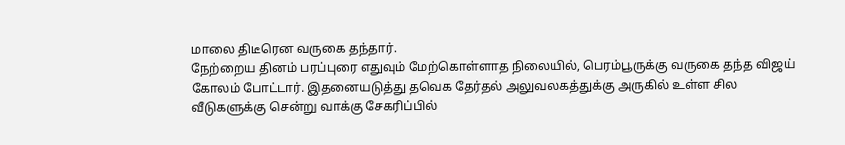மாலை திடீரென வருகை தந்தார்.
நேற்றைய தினம் பரப்புரை எதுவும் மேற்கொள்ளாத நிலையில், பெரம்பூருக்கு வருகை தந்த விஜய் கோலம் போட்டார். இதனையடுத்து தவெக தேர்தல் அலுவலகத்துக்கு அருகில் உள்ள சில வீடுகளுக்கு சென்று வாக்கு சேகரிப்பில்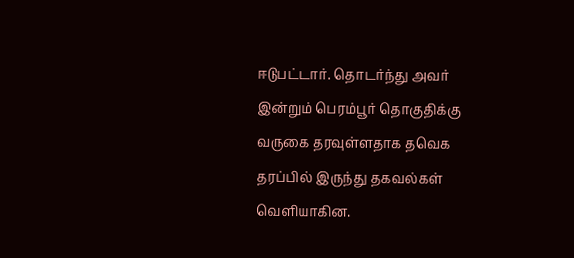ஈடுபட்டார். தொடர்ந்து அவர் இன்றும் பெரம்பூர் தொகுதிக்கு வருகை தரவுள்ளதாக தவெக தரப்பில் இருந்து தகவல்கள் வெளியாகின.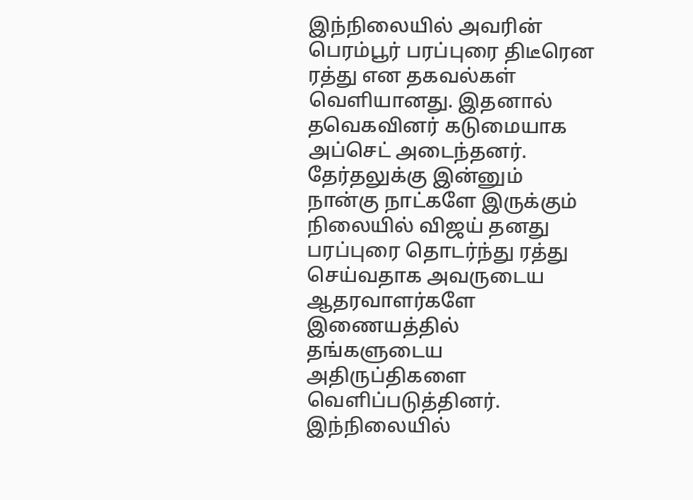இந்நிலையில் அவரின் பெரம்பூர் பரப்புரை திடீரென ரத்து என தகவல்கள் வெளியானது. இதனால் தவெகவினர் கடுமையாக அப்செட் அடைந்தனர். தேர்தலுக்கு இன்னும் நான்கு நாட்களே இருக்கும் நிலையில் விஜய் தனது பரப்புரை தொடர்ந்து ரத்து செய்வதாக அவருடைய ஆதரவாளர்களே இணையத்தில் தங்களுடைய அதிருப்திகளை வெளிப்படுத்தினர்.
இந்நிலையில்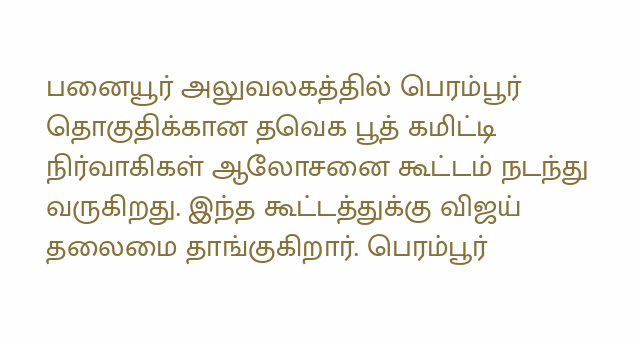பனையூர் அலுவலகத்தில் பெரம்பூர் தொகுதிக்கான தவெக பூத் கமிட்டி நிர்வாகிகள் ஆலோசனை கூட்டம் நடந்து வருகிறது. இந்த கூட்டத்துக்கு விஜய் தலைமை தாங்குகிறார். பெரம்பூர்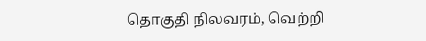தொகுதி நிலவரம், வெற்றி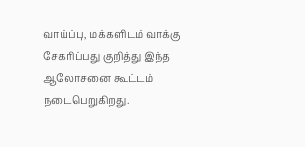வாய்ப்பு, மக்களிடம் வாக்கு சேகரிப்பது குறித்து இந்த ஆலோசனை கூட்டம் நடைபெறுகிறது.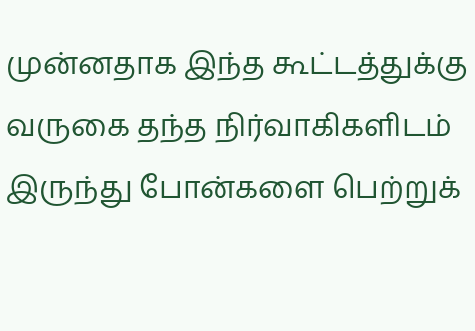முன்னதாக இந்த கூட்டத்துக்கு வருகை தந்த நிர்வாகிகளிடம் இருந்து போன்களை பெற்றுக்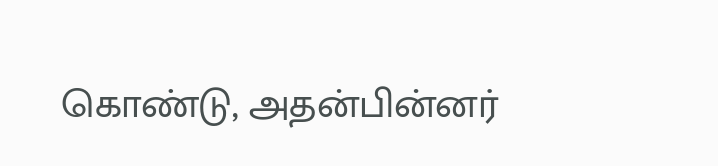கொண்டு, அதன்பின்னர்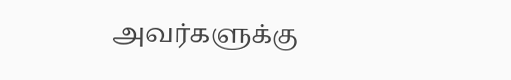அவர்களுக்கு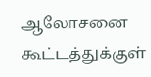ஆலோசனை கூட்டத்துக்குள்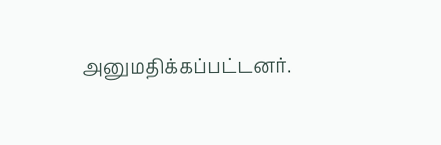அனுமதிக்கப்பட்டனர்.